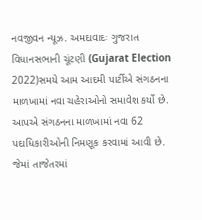નવજીવન ન્યૂઝ. અમદાવાદઃ ગુજરાત વિધાનસભાની ચૂંટણી (Gujarat Election 2022)સમયે આમ આદમી પાર્ટીએ સંગઠનના માળખામાં નવા ચહેરાઓનો સમાવેશ કર્યો છે. આપએ સંગઠનના માળખામાં નવા 62 પદાધિકારીઓની નિમણૂક કરવામાં આવી છે. જેમાં તાજેતરમાં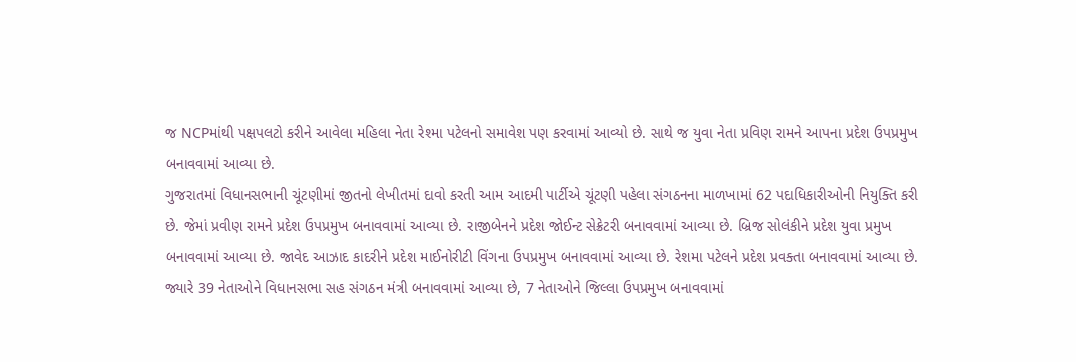જ NCPમાંથી પક્ષપલટો કરીને આવેલા મહિલા નેતા રેશ્મા પટેલનો સમાવેશ પણ કરવામાં આવ્યો છે. સાથે જ યુવા નેતા પ્રવિણ રામને આપના પ્રદેશ ઉપપ્રમુખ બનાવવામાં આવ્યા છે.
ગુજરાતમાં વિધાનસભાની ચૂંટણીમાં જીતનો લેખીતમાં દાવો કરતી આમ આદમી પાર્ટીએ ચૂંટણી પહેલા સંગઠનના માળખામાં 62 પદાધિકારીઓની નિયુક્તિ કરી છે. જેમાં પ્રવીણ રામને પ્રદેશ ઉપપ્રમુખ બનાવવામાં આવ્યા છે. રાજીબેનને પ્રદેશ જોઈન્ટ સેક્રેટરી બનાવવામાં આવ્યા છે. બ્રિજ સોલંકીને પ્રદેશ યુવા પ્રમુખ બનાવવામાં આવ્યા છે. જાવેદ આઝાદ કાદરીને પ્રદેશ માઈનોરીટી વિંગના ઉપપ્રમુખ બનાવવામાં આવ્યા છે. રેશમા પટેલને પ્રદેશ પ્રવક્તા બનાવવામાં આવ્યા છે. જ્યારે 39 નેતાઓને વિધાનસભા સહ સંગઠન મંત્રી બનાવવામાં આવ્યા છે, 7 નેતાઓને જિલ્લા ઉપપ્રમુખ બનાવવામાં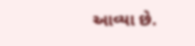આવ્યા છે.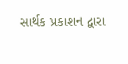સાર્થક પ્રકાશન દ્વારા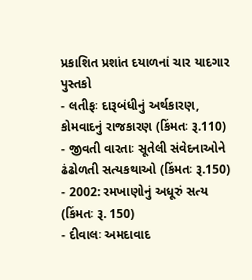પ્રકાશિત પ્રશાંત દયાળનાં ચાર યાદગાર પુસ્તકો
- લતીફઃ દારૂબંધીનું અર્થકારણ, કોમવાદનું રાજકારણ (કિંમતઃ રૂ.110)
- જીવતી વારતાઃ સૂતેલી સંવેદનાઓને ઢંઢોળતી સત્યકથાઓ (કિંમતઃ રૂ.150)
- 2002: રમખાણોનું અધૂરું સત્ય (કિંમતઃ રૂ. 150)
- દીવાલઃ અમદાવાદ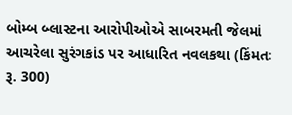બોમ્બ બ્લાસ્ટના આરોપીઓએ સાબરમતી જેલમાં આચરેલા સુરંગકાંડ પર આધારિત નવલકથા (કિંમતઃ રૂ. 300)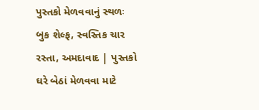પુસ્તકો મેળવવાનું સ્થળઃ બુક શેલ્ફ, સ્વસ્તિક ચાર રસ્તા, અમદાવાદ | પુસ્તકો ઘરે બેઠાં મેળવવા માટે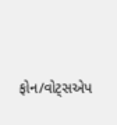ફોન/વોટ્સએપ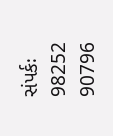સંપર્કઃ 98252 90796